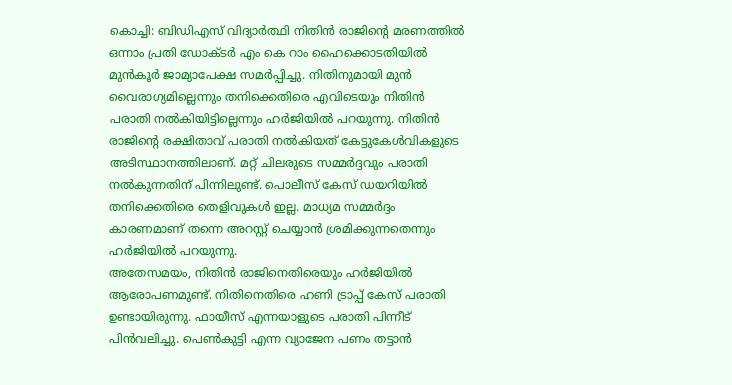കൊച്ചി: ബിഡിഎസ് വിദ്യാർത്ഥി നിതിൻ രാജിന്റെ മരണത്തിൽ ഒന്നാം പ്രതി ഡോക്ടർ എം കെ റാം ഹൈക്കൊടതിയിൽ മുൻകൂർ ജാമ്യാപേക്ഷ സമർപ്പിച്ചു. നിതിനുമായി മുൻ വൈരാഗ്യമില്ലെന്നും തനിക്കെതിരെ എവിടെയും നിതിൻ പരാതി നൽകിയിട്ടില്ലെന്നും ഹർജിയിൽ പറയുന്നു. നിതിൻ രാജിന്റെ രക്ഷിതാവ് പരാതി നൽകിയത് കേട്ടുകേൾവികളുടെ അടിസ്ഥാനത്തിലാണ്. മറ്റ് ചിലരുടെ സമ്മർദ്ദവും പരാതി നൽകുന്നതിന് പിന്നിലുണ്ട്. പൊലീസ് കേസ് ഡയറിയിൽ തനിക്കെതിരെ തെളിവുകൾ ഇല്ല. മാധ്യമ സമ്മർദ്ദം കാരണമാണ് തന്നെ അറസ്റ്റ് ചെയ്യാൻ ശ്രമിക്കുന്നതെന്നും ഹർജിയിൽ പറയുന്നു.
അതേസമയം, നിതിൻ രാജിനെതിരെയും ഹർജിയിൽ ആരോപണമുണ്ട്. നിതിനെതിരെ ഹണി ട്രാപ്പ് കേസ് പരാതി ഉണ്ടായിരുന്നു. ഫായീസ് എന്നയാളുടെ പരാതി പിന്നീട് പിൻവലിച്ചു. പെൺകുട്ടി എന്ന വ്യാജേന പണം തട്ടാൻ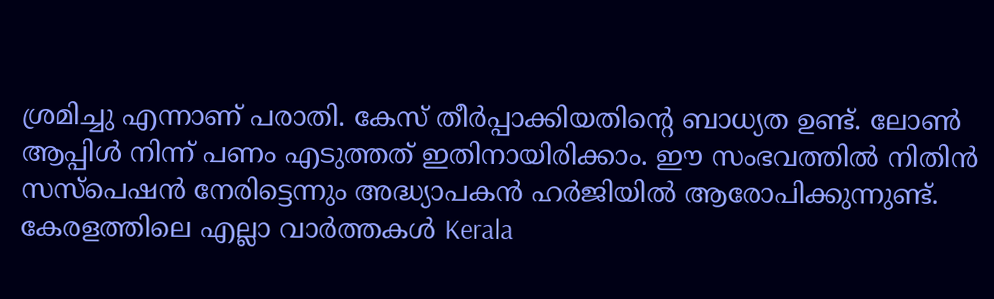ശ്രമിച്ചു എന്നാണ് പരാതി. കേസ് തീർപ്പാക്കിയതിന്റെ ബാധ്യത ഉണ്ട്. ലോൺ ആപ്പിൾ നിന്ന് പണം എടുത്തത് ഇതിനായിരിക്കാം. ഈ സംഭവത്തിൽ നിതിൻ സസ്പെഷൻ നേരിട്ടെന്നും അദ്ധ്യാപകൻ ഹർജിയിൽ ആരോപിക്കുന്നുണ്ട്.
കേരളത്തിലെ എല്ലാ വാർത്തകൾ Kerala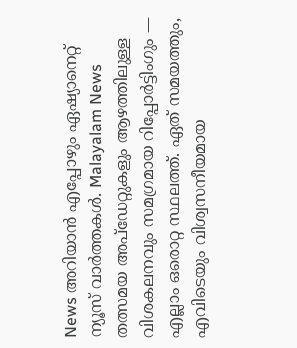News അറിയാൻ എപ്പോഴും ഏഷ്യാനെറ്റ് ന്യൂസ് വാർത്തകൾ. Malayalam News തത്സമയ അപ്ഡേറ്റുകളും ആഴത്തിലുള്ള വിശകലനവും സമഗ്രമായ റിപ്പോർട്ടിംഗും — എല്ലാം ഒരൊറ്റ സ്ഥലത്ത്. ഏത് സമയത്തും, എവിടെയും വിശ്വസനീയമായ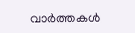വാർത്തകൾ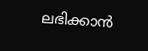ലഭിക്കാൻ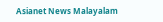Asianet News Malayalam